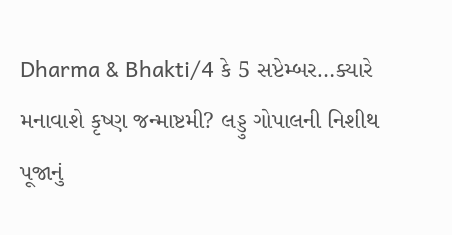Dharma & Bhakti/4 કે 5 સપ્ટેમ્બર…ક્યારે મનાવાશે કૃષ્ણ જન્માષ્ટમી? લડ્ડુ ગોપાલની નિશીથ પૂજાનું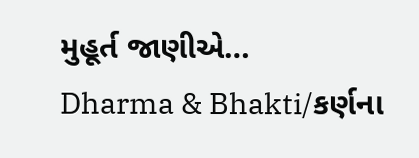મુહૂર્ત જાણીએ…
Dharma & Bhakti/કર્ણના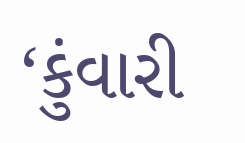‘કુંવારી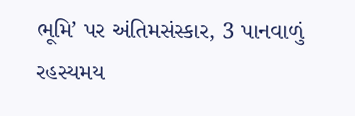ભૂમિ’ પર અંતિમસંસ્કાર, 3 પાનવાળું રહસ્યમય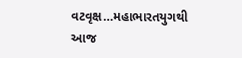વટવૃક્ષ…મહાભારતયુગથી આજ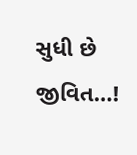સુધી છે જીવિત…!